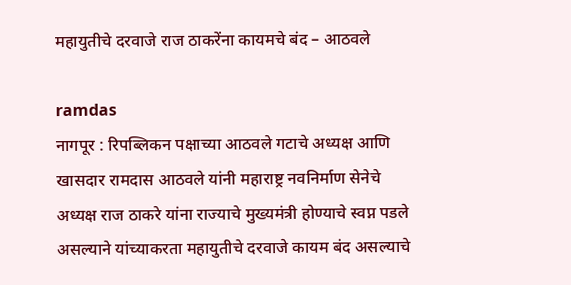महायुतीचे दरवाजे राज ठाकरेंना कायमचे बंद – आठवले

ramdas
नागपूर : रिपब्लिकन पक्षाच्या आठवले गटाचे अध्यक्ष आणि खासदार रामदास आठवले यांनी महाराष्ट्र नवनिर्माण सेनेचे अध्यक्ष राज ठाकरे यांना राज्याचे मुख्यमंत्री होण्याचे स्वप्न पडले असल्याने यांच्याकरता महायुतीचे दरवाजे कायम बंद असल्याचे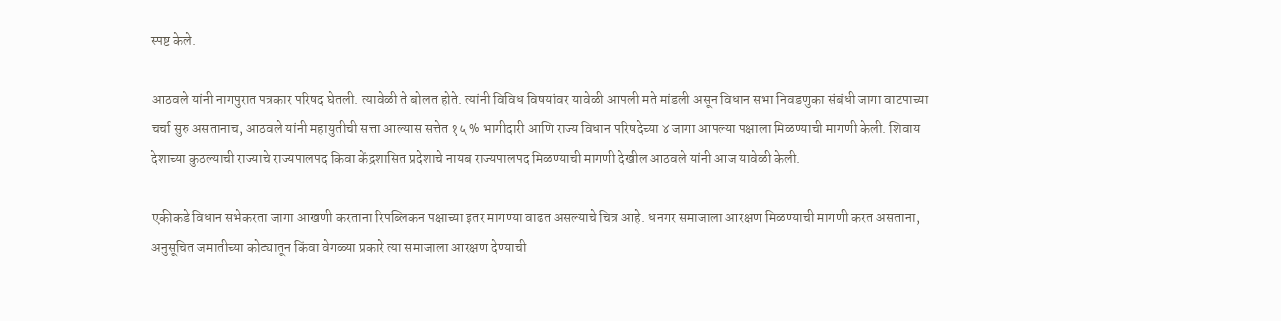स्पष्ट केले.

आठवले यांनी नागपुरात पत्रकार परिषद घेतली. त्यावेळी ते बोलत होते. त्यांनी विविध विषयांवर यावेळी आपली मते मांडली असून विधान सभा निवडणुका संबंधी जागा वाटपाच्या चर्चा सुरु असतानाच, आठवले यांनी महायुतीची सत्ता आल्यास सत्तेत १५ % भागीदारी आणि राज्य विधान परिषदेच्या ४ जागा आपल्या पक्षाला मिळण्याची मागणी केली. शिवाय देशाच्या कुठल्याची राज्याचे राज्यपालपद किवा केंद्रशासित प्रदेशाचे नायब राज्यपालपद मिळण्याची मागणी देखील आठवले यांनी आज यावेळी केली.

एकीकडे विधान सभेकरता जागा आखणी करताना रिपब्लिकन पक्षाच्या इतर मागण्या वाढत असल्याचे चित्र आहे. धनगर समाजाला आरक्षण मिळण्याची मागणी करत असताना, अनुसूचित जमातीच्या कोट्यातून किंवा वेगळ्या प्रकारे त्या समाजाला आरक्षण देण्याची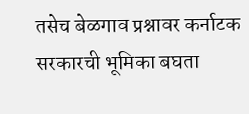तसेच बेळगाव प्रश्नावर कर्नाटक सरकारची भूमिका बघता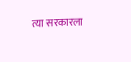त्या सरकारला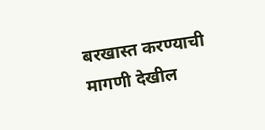बरखास्त करण्याची मागणी देखील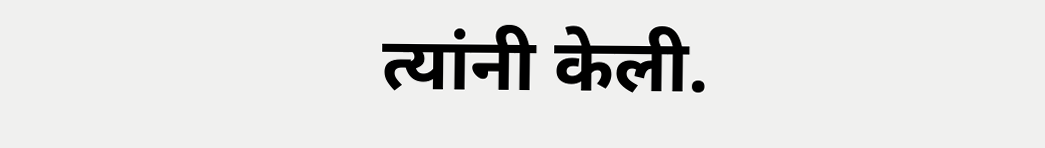त्यांनी केली.